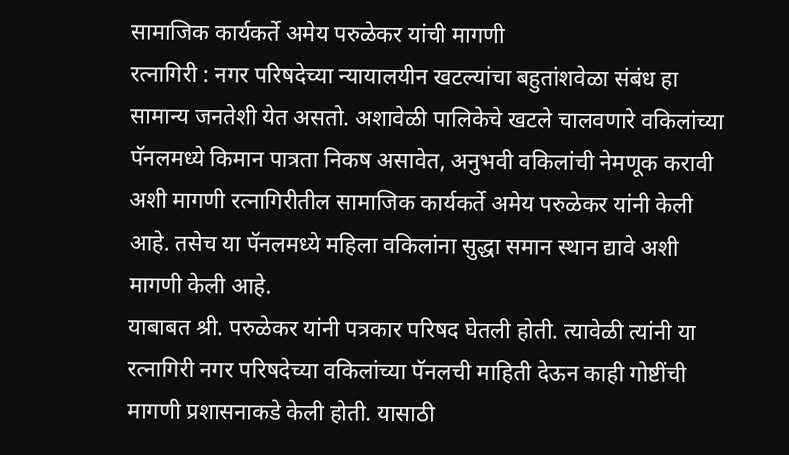सामाजिक कार्यकर्ते अमेय परुळेकर यांची मागणी
रत्नागिरी : नगर परिषदेच्या न्यायालयीन खटल्यांचा बहुतांशवेळा संबंध हा सामान्य जनतेशी येत असतो. अशावेळी पालिकेचे खटले चालवणारे वकिलांच्या पॅनलमध्ये किमान पात्रता निकष असावेत, अनुभवी वकिलांची नेमणूक करावी अशी मागणी रत्नागिरीतील सामाजिक कार्यकर्ते अमेय परुळेकर यांनी केली आहे. तसेच या पॅनलमध्ये महिला वकिलांना सुद्धा समान स्थान द्यावे अशी मागणी केली आहे.
याबाबत श्री. परुळेकर यांनी पत्रकार परिषद घेतली होती. त्यावेळी त्यांनी या रत्नागिरी नगर परिषदेच्या वकिलांच्या पॅनलची माहिती देऊन काही गोष्टींची मागणी प्रशासनाकडे केली होती. यासाठी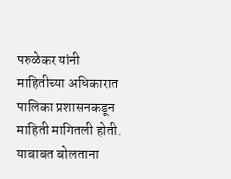परुळेकर यांनी माहितीच्या अधिकारात पालिका प्रशासनकडून माहिती मागितली होती. याबाबत बोलताना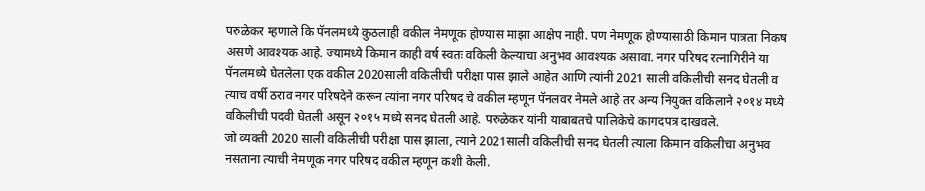परुळेकर म्हणाले कि पॅनलमध्ये कुठलाही वकील नेमणूक होण्यास माझा आक्षेप नाही. पण नेमणूक होण्यासाठी किमान पात्रता निकष असणे आवश्यक आहे. ज्यामध्ये किमान काही वर्ष स्वतः वकिली केल्याचा अनुभव आवश्यक असावा. नगर परिषद रत्नागिरीने या पॅनलमध्ये घेतलेला एक वकील 2020साली वकिलीची परीक्षा पास झाले आहेत आणि त्यांनी 2021 साली वकिलीची सनद घेतली व त्याच वर्षी ठराव नगर परिषदेने करून त्यांना नगर परिषद चे वकील म्हणून पॅनलवर नेमले आहे तर अन्य नियुक्त वकिलाने २०१४ मध्ये वकिलीची पदवी घेतली असून २०१५ मध्ये सनद घेतली आहे. परुळेकर यांनी याबाबतचे पालिकेचे कागदपत्र दाखवले.
जो व्यक्ती 2020 साली वकिलीची परीक्षा पास झाला, त्याने 2021साली वकिलीची सनद घेतली त्याला किमान वकिलीचा अनुभव नसताना त्याची नेमणूक नगर परिषद वकील म्हणून कशी केली.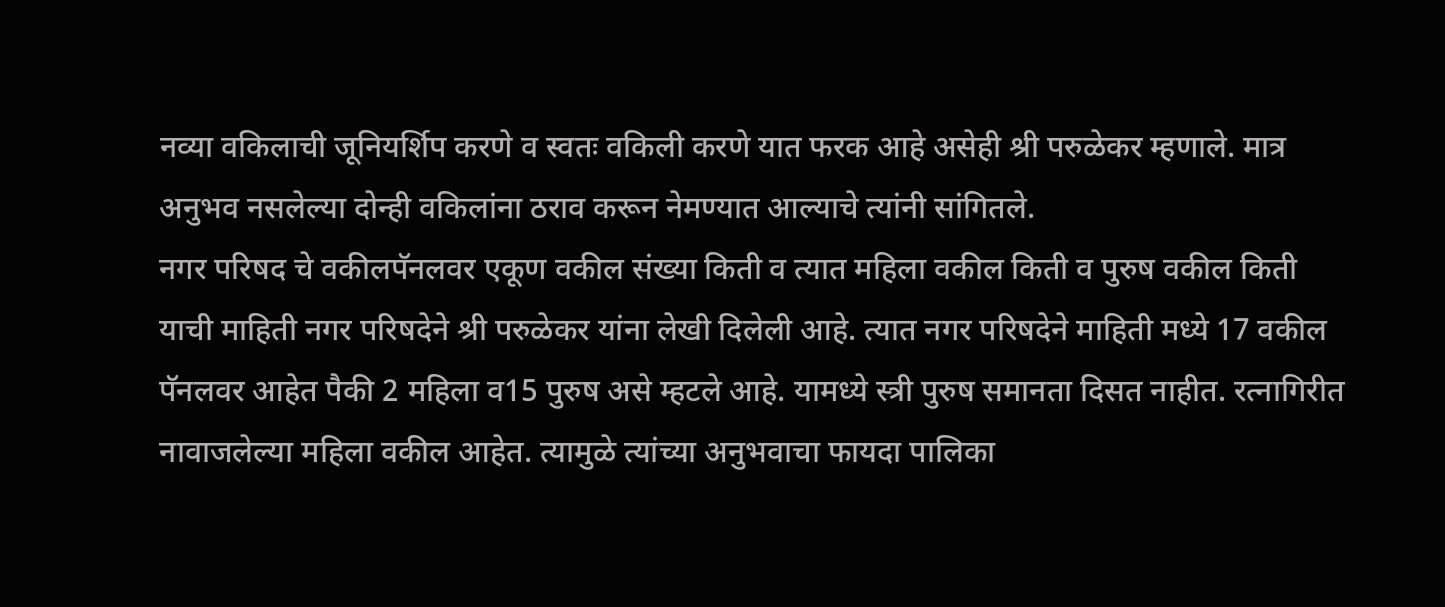नव्या वकिलाची जूनियर्शिप करणे व स्वतः वकिली करणे यात फरक आहे असेही श्री परुळेकर म्हणाले. मात्र अनुभव नसलेल्या दोन्ही वकिलांना ठराव करून नेमण्यात आल्याचे त्यांनी सांगितले.
नगर परिषद चे वकीलपॅनलवर एकूण वकील संख्या किती व त्यात महिला वकील किती व पुरुष वकील किती याची माहिती नगर परिषदेने श्री परुळेकर यांना लेखी दिलेली आहे. त्यात नगर परिषदेने माहिती मध्ये 17 वकील पॅनलवर आहेत पैकी 2 महिला व15 पुरुष असे म्हटले आहे. यामध्ये स्त्री पुरुष समानता दिसत नाहीत. रत्नागिरीत नावाजलेल्या महिला वकील आहेत. त्यामुळे त्यांच्या अनुभवाचा फायदा पालिका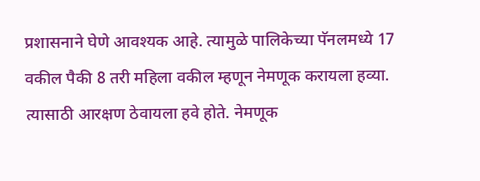प्रशासनाने घेणे आवश्यक आहे. त्यामुळे पालिकेच्या पॅनलमध्ये 17 वकील पैकी 8 तरी महिला वकील म्हणून नेमणूक करायला हव्या. त्यासाठी आरक्षण ठेवायला हवे होते. नेमणूक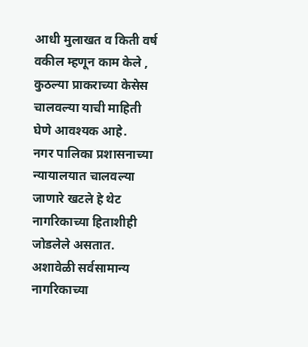आधी मुलाखत व किती वर्ष वकील म्हणून काम केले , कुठल्या प्राकराच्या केसेस चालवल्या याची माहिती घेणे आवश्यक आहे.
नगर पालिका प्रशासनाच्या न्यायालयात चालवल्या जाणारे खटले हे थेट नागरिकाच्या हिताशीही जोडलेले असतात. अशावेळी सर्वसामान्य नागरिकाच्या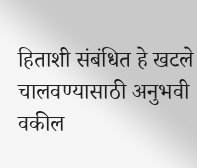हिताशी संबंधित हे खटले चालवण्यासाठी अनुभवी वकील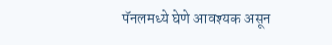पॅनलमध्ये घेणे आवश्यक असून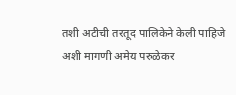तशी अटीची तरतूद पालिकेने केली पाहिजे अशी मागणी अमेय परुळेकर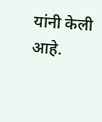यांनी केली आहे.